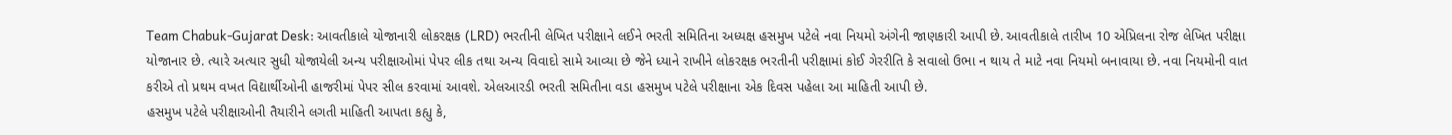Team Chabuk-Gujarat Desk: આવતીકાલે યોજાનારી લોકરક્ષક (LRD) ભરતીની લેખિત પરીક્ષાને લઈને ભરતી સમિતિના અધ્યક્ષ હસમુખ પટેલે નવા નિયમો અંગેની જાણકારી આપી છે. આવતીકાલે તારીખ 10 એપ્રિલના રોજ લેખિત પરીક્ષા યોજાનાર છે. ત્યારે અત્યાર સુધી યોજાયેલી અન્ય પરીક્ષાઓમાં પેપર લીક તથા અન્ય વિવાદો સામે આવ્યા છે જેને ધ્યાને રાખીને લોકરક્ષક ભરતીની પરીક્ષામાં કોઈ ગેરરીતિ કે સવાલો ઉભા ન થાય તે માટે નવા નિયમો બનાવાયા છે. નવા નિયમોની વાત કરીએ તો પ્રથમ વખત વિદ્યાર્થીઓની હાજરીમાં પેપર સીલ કરવામાં આવશે. એલઆરડી ભરતી સમિતીના વડા હસમુખ પટેલે પરીક્ષાના એક દિવસ પહેલા આ માહિતી આપી છે.
હસમુખ પટેલે પરીક્ષાઓની તૈયારીને લગતી માહિતી આપતા કહ્યુ કે,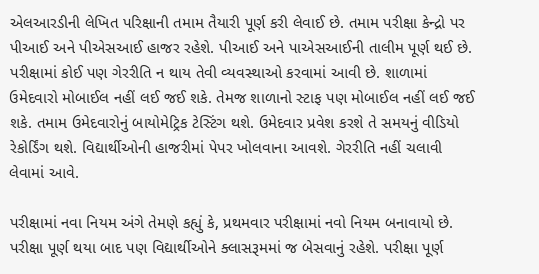એલઆરડીની લેખિત પરિક્ષાની તમામ તૈયારી પૂર્ણ કરી લેવાઈ છે. તમામ પરીક્ષા કેન્દ્રો પર પીઆઈ અને પીએસઆઈ હાજર રહેશે. પીઆઈ અને પાએસઆઈની તાલીમ પૂર્ણ થઈ છે. પરીક્ષામાં કોઈ પણ ગેરરીતિ ન થાય તેવી વ્યવસ્થાઓ કરવામાં આવી છે. શાળામાં ઉમેદવારો મોબાઈલ નહીં લઈ જઈ શકે. તેમજ શાળાનો સ્ટાફ પણ મોબાઈલ નહીં લઈ જઈ શકે. તમામ ઉમેદવારોનું બાયોમેટ્રિક ટેસ્ટિંગ થશે. ઉમેદવાર પ્રવેશ કરશે તે સમયનું વીડિયો રેકોર્ડિંગ થશે. વિદ્યાર્થીઓની હાજરીમાં પેપર ખોલવાના આવશે. ગેરરીતિ નહીં ચલાવી લેવામાં આવે.

પરીક્ષામાં નવા નિયમ અંગે તેમણે કહ્યું કે, પ્રથમવાર પરીક્ષામાં નવો નિયમ બનાવાયો છે. પરીક્ષા પૂર્ણ થયા બાદ પણ વિદ્યાર્થીઓને ક્લાસરૂમમાં જ બેસવાનું રહેશે. પરીક્ષા પૂર્ણ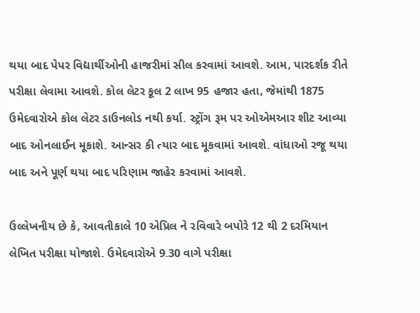થયા બાદ પેપર વિદ્યાર્થીઓની હાજરીમાં સીલ કરવામાં આવશે. આમ, પારદર્શક રીતે પરીક્ષા લેવામા આવશે. કોલ લેટર કૂલ 2 લાખ 95 હજાર હતા, જેમાંથી 1875 ઉમેદવારોએ કોલ લેટર ડાઉનલોડ નથી કર્યા. સ્ટ્રોંગ રૂમ પર ઓએમઆર શીટ આવ્યા બાદ ઓનલાઈન મૂકાશે. આન્સર કી ત્યાર બાદ મૂકવામાં આવશે. વાંધાઓ રજૂ થયા બાદ અને પૂર્ણ થયા બાદ પરિણામ જાહેર કરવામાં આવશે.

ઉલ્લેખનીય છે કે, આવતીકાલે 10 એપ્રિલ ને રવિવારે બપોરે 12 થી 2 દરમિયાન લેખિત પરીક્ષા યોજાશે. ઉમેદવારોએ 9.30 વાગે પરીક્ષા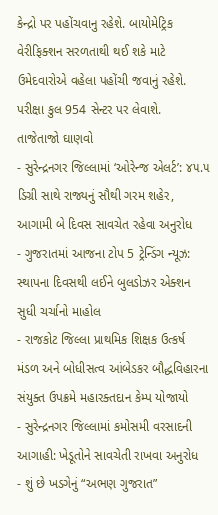કેન્દ્રો પર પહોંચવાનુ રહેશે. બાયોમેટ્રિક વેરીફિક્શન સરળતાથી થઈ શકે માટે ઉમેદવારોએ વહેલા પહોંચી જવાનું રહેશે. પરીક્ષા કુલ 954 સેન્ટર પર લેવાશે.
તાજેતાજો ઘાણવો
- સુરેન્દ્રનગર જિલ્લામાં ‘ઓરેન્જ એલર્ટ’: ૪૫.૫ ડિગ્રી સાથે રાજ્યનું સૌથી ગરમ શહેર, આગામી બે દિવસ સાવચેત રહેવા અનુરોધ
- ગુજરાતમાં આજના ટોપ 5 ટ્રેન્ડિંગ ન્યૂઝ: સ્થાપના દિવસથી લઈને બુલડોઝર એક્શન સુધી ચર્ચાનો માહોલ
- રાજકોટ જિલ્લા પ્રાથમિક શિક્ષક ઉત્કર્ષ મંડળ અને બોધીસત્વ આંબેડકર બૌદ્ધવિહારના સંયુક્ત ઉપક્રમે મહારક્તદાન કેમ્પ યોજાયો
- સુરેન્દ્રનગર જિલ્લામાં કમોસમી વરસાદની આગાહી: ખેડૂતોને સાવચેતી રાખવા અનુરોધ
- શું છે ખડગેનું “અભણ ગુજરાત”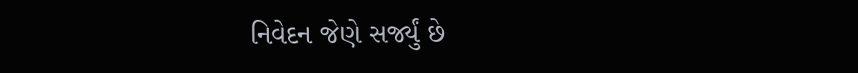નિવેદન જેણે સર્જ્યું છે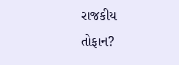રાજકીય તોફાન?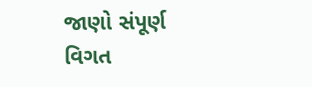જાણો સંપૂર્ણ વિગત